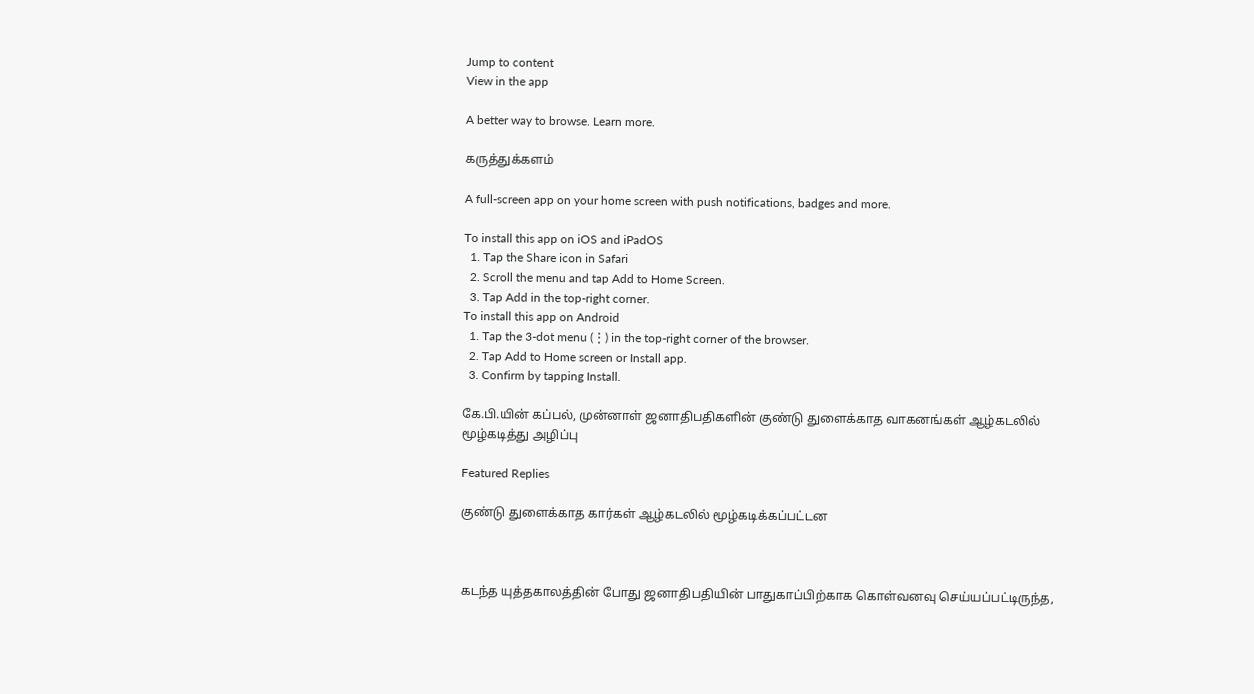Jump to content
View in the app

A better way to browse. Learn more.

கருத்துக்களம்

A full-screen app on your home screen with push notifications, badges and more.

To install this app on iOS and iPadOS
  1. Tap the Share icon in Safari
  2. Scroll the menu and tap Add to Home Screen.
  3. Tap Add in the top-right corner.
To install this app on Android
  1. Tap the 3-dot menu (⋮) in the top-right corner of the browser.
  2. Tap Add to Home screen or Install app.
  3. Confirm by tapping Install.

கே.பி.யின் கப்பல், முன்னாள் ஜனாதிபதிகளின் குண்டு துளைக்காத வாகனங்கள் ஆழ்கடலில் மூழ்கடித்து அழிப்பு

Featured Replies

குண்டு துளைக்காத கார்கள் ஆழ்கடலில் மூழ்கடிக்கப்பட்டன



கடந்த யுத்தகாலத்தின் போது ஜனாதிபதியின் பாதுகாப்பிற்காக கொள்வனவு செய்யப்பட்டிருந்த,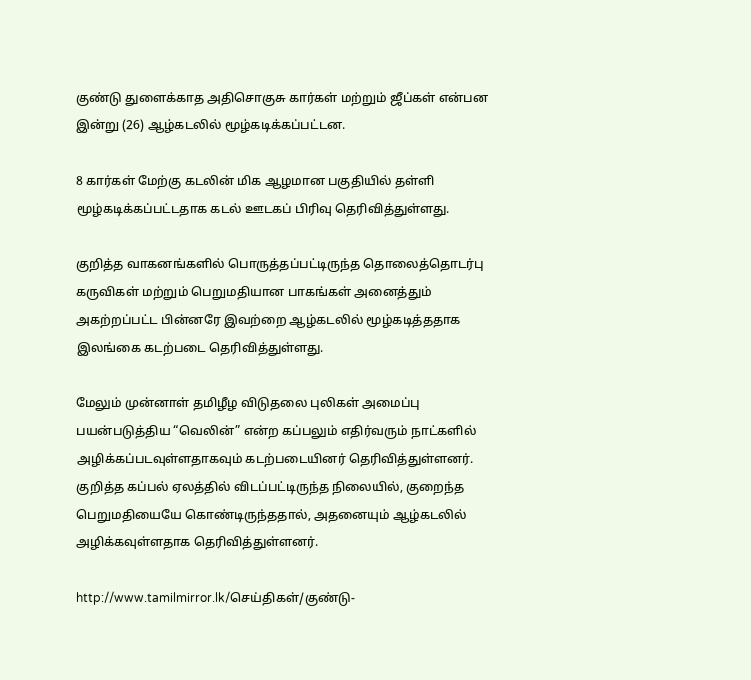குண்டு துளைக்காத அதிசொகுசு கார்கள் மற்றும் ஜீப்கள் என்பன இன்று (26) ஆழ்கடலில் மூழ்கடிக்கப்பட்டன.

8 கார்கள் மேற்கு கடலின் மிக ஆழமான பகுதியில் தள்ளி மூழ்கடிக்கப்பட்டதாக கடல் ஊடகப் பிரிவு தெரிவித்துள்ளது.

குறித்த வாகனங்களில் பொருத்தப்பட்டிருந்த தொலைத்தொடர்பு கருவிகள் மற்றும் பெறுமதியான பாகங்கள் அனைத்தும் அகற்றப்பட்ட பின்னரே இவற்றை ஆழ்கடலில் மூழ்கடித்ததாக இலங்கை கடற்படை தெரிவித்துள்ளது.

மேலும் முன்னாள் தமிழீழ விடுதலை புலிகள் அமைப்பு பயன்படுத்திய “வெலின்” என்ற கப்பலும் எதிர்வரும் நாட்களில் அழிக்கப்படவுள்ளதாகவும் கடற்படையினர் தெரிவித்துள்ளனர். குறித்த கப்பல் ஏலத்தில் விடப்பட்டிருந்த நிலையில், குறைந்த பெறுமதியையே கொண்டிருந்ததால், அதனையும் ஆழ்கடலில் அழிக்கவுள்ளதாக தெரிவித்துள்ளனர்.

http://www.tamilmirror.lk/செய்திகள்/குண்டு-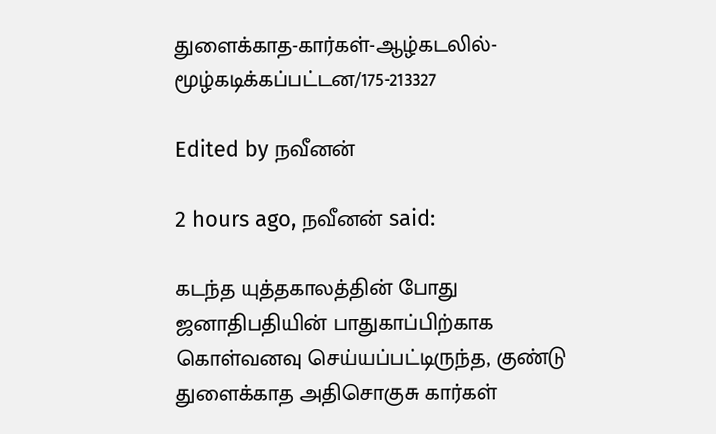துளைக்காத-கார்கள்-ஆழ்கடலில்-மூழ்கடிக்கப்பட்டன/175-213327

Edited by நவீனன்

2 hours ago, நவீனன் said:

கடந்த யுத்தகாலத்தின் போது ஜனாதிபதியின் பாதுகாப்பிற்காக கொள்வனவு செய்யப்பட்டிருந்த, குண்டு துளைக்காத அதிசொகுசு கார்கள்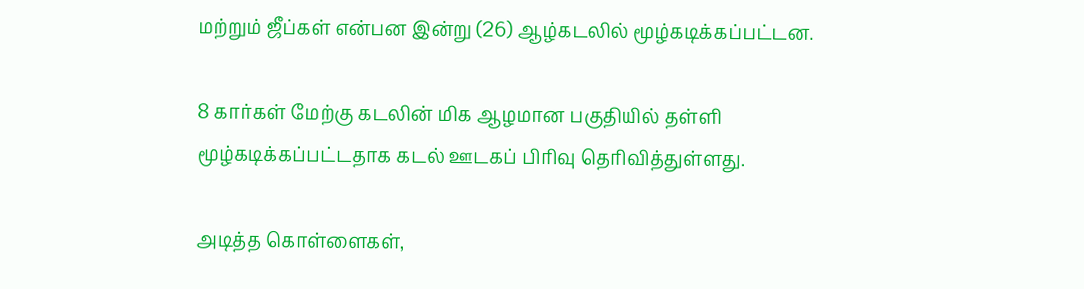மற்றும் ஜீப்கள் என்பன இன்று (26) ஆழ்கடலில் மூழ்கடிக்கப்பட்டன.

8 கார்கள் மேற்கு கடலின் மிக ஆழமான பகுதியில் தள்ளி மூழ்கடிக்கப்பட்டதாக கடல் ஊடகப் பிரிவு தெரிவித்துள்ளது.

அடித்த கொள்ளைகள்,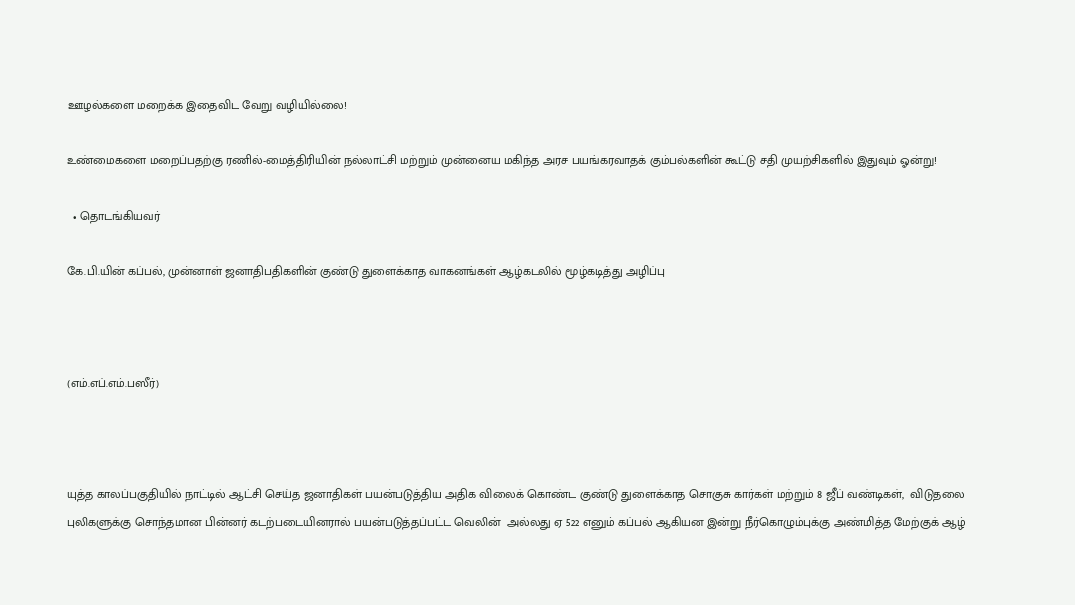ஊழல்களை மறைக்க இதைவிட வேறு வழியில்லை!

உண்மைகளை மறைப்பதற்கு ரணில்-மைத்திரியின் நல்லாட்சி மற்றும் முன்னைய மகிந்த அரச பயங்கரவாதக் கும்பல்களின் கூட்டு சதி முயற்சிகளில் இதுவும் ஓன்று!

  • தொடங்கியவர்

கே.பி.யின் கப்பல், முன்னாள் ஜனாதிபதிகளின் குண்டு துளைக்காத வாகனங்கள் ஆழ்கடலில் மூழ்கடித்து அழிப்பு



(எம்.எப்.எம்.பஸீர்)



யுத்த காலப்பகுதியில் நாட்டில் ஆட்சி செய்த ஜனாதிகள் பயன்படுத்திய அதிக விலைக் கொண்ட குண்டு துளைக்காத சொகுசு கார்கள் மற்றும் 8 ஜீப் வண்டிகள்,  விடுதலை புலிகளுக்கு சொந்தமான பின்னர் கடற்படையினரால் பயன்படுத்தப்பட்ட வெலின்  அல்லது ஏ 522 எனும் கப்பல் ஆகியன இன்று நீர்கொழும்புக்கு அண்மித்த மேற்குக் ஆழ்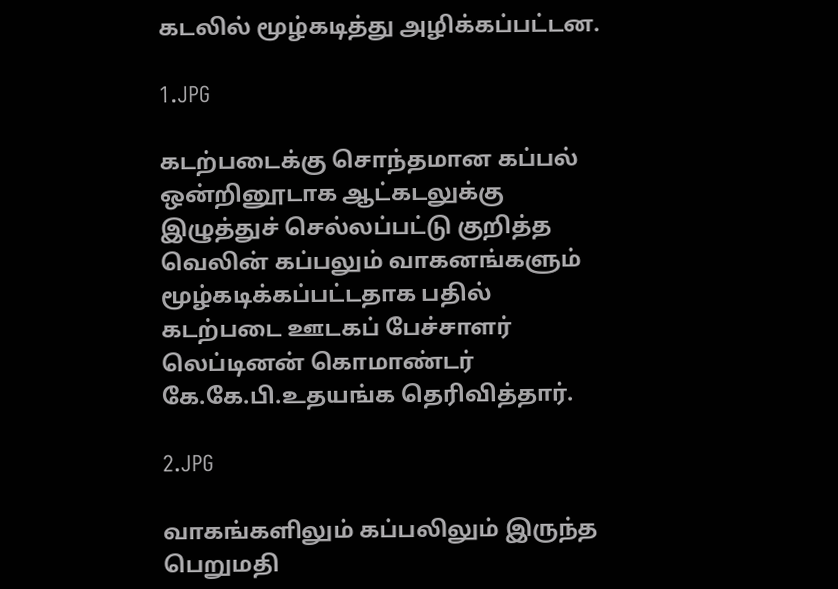கடலில் மூழ்கடித்து அழிக்கப்பட்டன.

1.JPG

கடற்படைக்கு சொந்தமான கப்பல் ஒன்றினூடாக ஆட்கடலுக்கு இழுத்துச் செல்லப்பட்டு குறித்த வெலின் கப்பலும் வாகனங்களும் மூழ்கடிக்கப்பட்டதாக பதில் கடற்படை ஊடகப் பேச்சாளர் லெப்டினன் கொமாண்டர் கே.கே.பி.உதயங்க தெரிவித்தார்.

2.JPG

வாகங்களிலும் கப்பலிலும் இருந்த பெறுமதி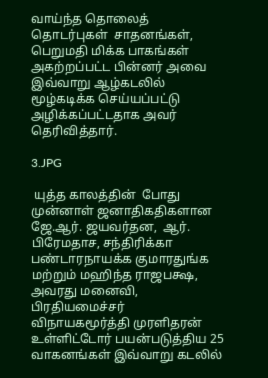வாய்ந்த தொலைத் தொடர்புகள்  சாதனங்கள், பெறுமதி மிக்க பாகங்கள் அகற்றப்பட்ட பின்னர் அவை இவ்வாறு ஆழ்கடலில் மூழ்கடிக்க செய்யப்பட்டு அழிக்கப்பட்டதாக அவர் தெரிவித்தார்.

3.JPG

 யுத்த காலத்தின்  போது முன்னாள் ஜனாதிகதிகளான ஜே.ஆர். ஜயவர்தன,  ஆர். பிரேமதாச, சந்திரிக்கா பண்டாரநாயக்க குமாரதுங்க மற்றும் மஹிந்த ராஜபக்ஷ, அவரது மனைவி, பிரதியமைச்சர் விநாயகமூர்த்தி முரளிதரன்  உள்ளிட்டோர் பயன்படுத்திய 25 வாகனங்கள் இவ்வாறு கடலில்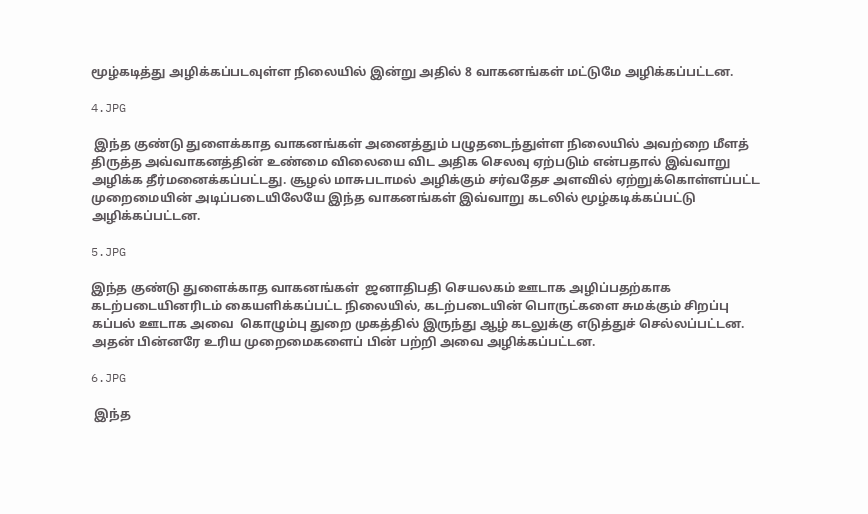மூழ்கடித்து அழிக்கப்படவுள்ள நிலையில் இன்று அதில் 8 வாகனங்கள் மட்டுமே அழிக்கப்பட்டன.

4.JPG

 இந்த குண்டு துளைக்காத வாகனங்கள் அனைத்தும் பழுதடைந்துள்ள நிலையில் அவற்றை மீளத் திருத்த அவ்வாகனத்தின் உண்மை விலையை விட அதிக செலவு ஏற்படும் என்பதால் இவ்வாறு அழிக்க தீர்மனைக்கப்பட்டது. சூழல் மாசுபடாமல் அழிக்கும் சர்வதேச அளவில் ஏற்றுக்கொள்ளப்பட்ட முறைமையின் அடிப்படையிலேயே இந்த வாகனங்கள் இவ்வாறு கடலில் மூழ்கடிக்கப்பட்டு அழிக்கப்பட்டன.

5.JPG

இந்த குண்டு துளைக்காத வாகனங்கள்  ஜனாதிபதி செயலகம் ஊடாக அழிப்பதற்காக கடற்படையினரிடம் கையளிக்கப்பட்ட நிலையில், கடற்படையின் பொருட்களை சுமக்கும் சிறப்பு கப்பல் ஊடாக அவை  கொழும்பு துறை முகத்தில் இருந்து ஆழ் கடலுக்கு எடுத்துச் செல்லப்பட்டன. அதன் பின்னரே உரிய முறைமைகளைப் பின் பற்றி அவை அழிக்கப்பட்டன.

6.JPG

 இந்த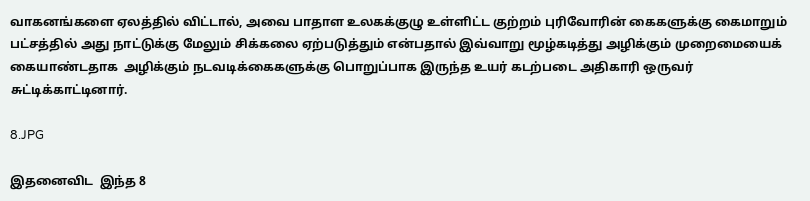வாகனங்களை ஏலத்தில் விட்டால், அவை பாதாள உலகக்குழு உள்ளிட்ட குற்றம் புரிவோரின் கைகளுக்கு கைமாறும் பட்சத்தில் அது நாட்டுக்கு மேலும் சிக்கலை ஏற்படுத்தும் என்பதால் இவ்வாறு மூழ்கடித்து அழிக்கும் முறைமையைக் கையாண்டதாக  அழிக்கும் நடவடிக்கைகளுக்கு பொறுப்பாக இருந்த உயர் கடற்படை அதிகாரி ஒருவர் சுட்டிக்காட்டினார்.

8.JPG

இதனைவிட  இந்த 8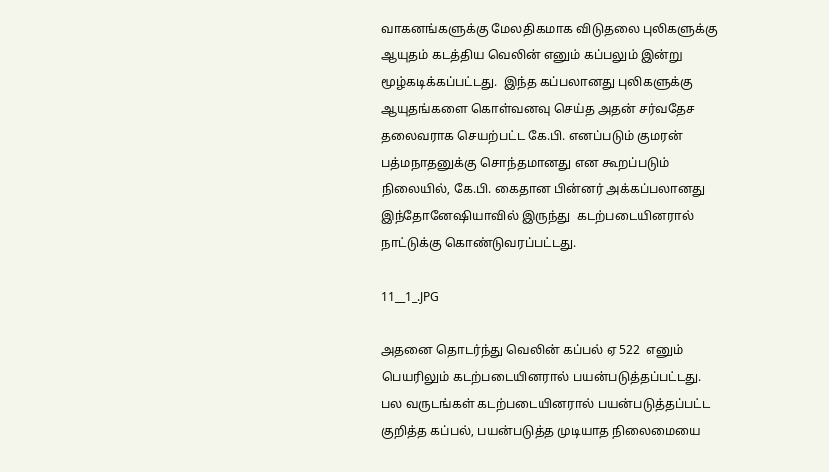வாகனங்களுக்கு மேலதிகமாக விடுதலை புலிகளுக்கு ஆயுதம் கடத்திய வெலின் எனும் கப்பலும் இன்று மூழ்கடிக்கப்பட்டது.  இந்த கப்பலானது புலிகளுக்கு ஆயுதங்களை கொள்வனவு செய்த அதன் சர்வதேச தலைவராக செயற்பட்ட கே.பி. எனப்படும் குமரன் பத்மநாதனுக்கு சொந்தமானது என கூறப்படும் நிலையில், கே.பி. கைதான பின்னர் அக்கப்பலானது இந்தோனேஷியாவில் இருந்து  கடற்படையினரால் நாட்டுக்கு கொண்டுவரப்பட்டது.

11__1_.JPG

அதனை தொடர்ந்து வெலின் கப்பல் ஏ 522  எனும் பெயரிலும் கடற்படையினரால் பயன்படுத்தப்பட்டது. பல வருடங்கள் கடற்படையினரால் பயன்படுத்தப்பட்ட குறித்த கப்பல், பயன்படுத்த முடியாத நிலைமையை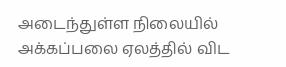அடைந்துள்ள நிலையில் அக்கப்பலை ஏலத்தில் விட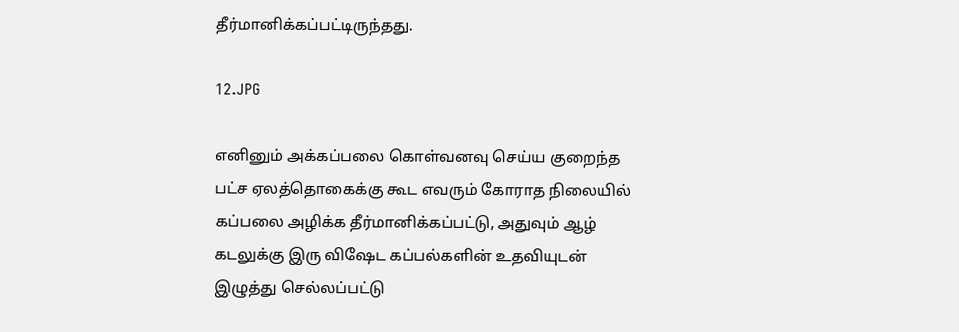தீர்மானிக்கப்பட்டிருந்தது.

12.JPG

எனினும் அக்கப்பலை கொள்வனவு செய்ய குறைந்த பட்ச ஏலத்தொகைக்கு கூட எவரும் கோராத நிலையில் கப்பலை அழிக்க தீர்மானிக்கப்பட்டு, அதுவும் ஆழ் கடலுக்கு இரு விஷேட கப்பல்களின் உதவியுடன் இழுத்து செல்லப்பட்டு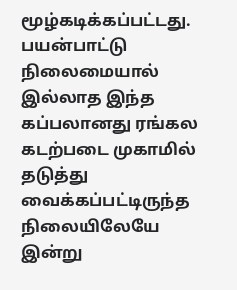மூழ்கடிக்கப்பட்டது. பயன்பாட்டு நிலைமையால் இல்லாத இந்த கப்பலானது ரங்கல கடற்படை முகாமில் தடுத்து வைக்கப்பட்டிருந்த நிலையிலேயே இன்று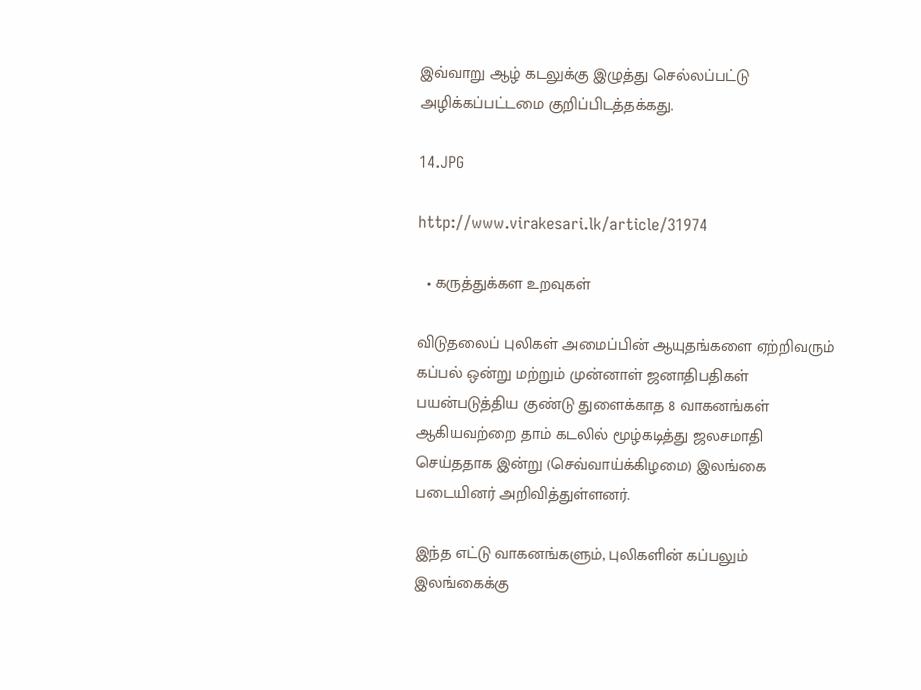இவ்வாறு ஆழ் கடலுக்கு இழுத்து செல்லப்பட்டு அழிக்கப்பட்டமை குறிப்பிடத்தக்கது.

14.JPG

http://www.virakesari.lk/article/31974

  • கருத்துக்கள உறவுகள்

விடுதலைப் புலிகள் அமைப்பின் ஆயுதங்களை ஏற்றிவரும் கப்பல் ஒன்று மற்றும் முன்னாள் ஜனாதிபதிகள் பயன்படுத்திய குண்டு துளைக்காத 8 வாகனங்கள் ஆகியவற்றை தாம் கடலில் மூழ்கடித்து ஜலசமாதி செய்ததாக இன்று (செவ்வாய்க்கிழமை) இலங்கை படையினர் அறிவித்துள்ளனர்.

இந்த எட்டு வாகனங்களும், புலிகளின் கப்பலும் இலங்கைக்கு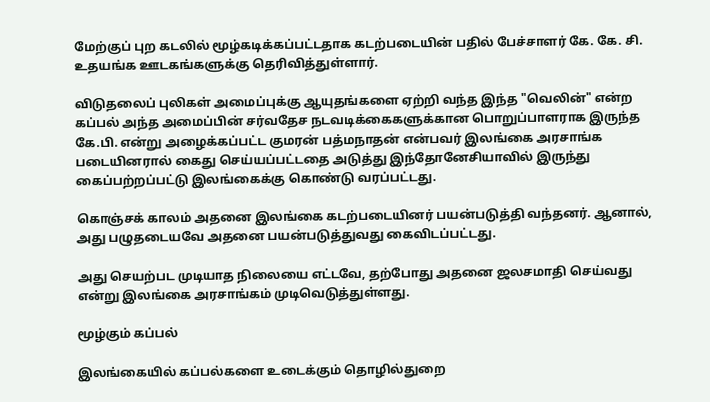மேற்குப் புற கடலில் மூழ்கடிக்கப்பட்டதாக கடற்படையின் பதில் பேச்சாளர் கே. கே. சி. உதயங்க ஊடகங்களுக்கு தெரிவித்துள்ளார்.

விடுதலைப் புலிகள் அமைப்புக்கு ஆயுதங்களை ஏற்றி வந்த இந்த "வெலின்" என்ற கப்பல் அந்த அமைப்பின் சர்வதேச நடவடிக்கைகளுக்கான பொறுப்பாளராக இருந்த கே.பி. என்று அழைக்கப்பட்ட குமரன் பத்மநாதன் என்பவர் இலங்கை அரசாங்க படையினரால் கைது செய்யப்பட்டதை அடுத்து இந்தோனேசியாவில் இருந்து கைப்பற்றப்பட்டு இலங்கைக்கு கொண்டு வரப்பட்டது.

கொஞ்சக் காலம் அதனை இலங்கை கடற்படையினர் பயன்படுத்தி வந்தனர். ஆனால், அது பழுதடையவே அதனை பயன்படுத்துவது கைவிடப்பட்டது.

அது செயற்பட முடியாத நிலையை எட்டவே, தற்போது அதனை ஜலசமாதி செய்வது என்று இலங்கை அரசாங்கம் முடிவெடுத்துள்ளது.

மூழ்கும் கப்பல்

இலங்கையில் கப்பல்களை உடைக்கும் தொழில்துறை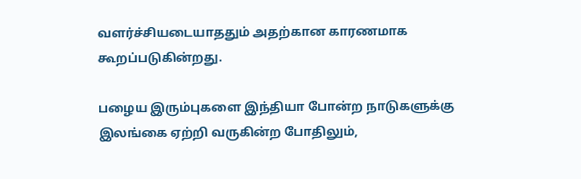வளர்ச்சியடையாததும் அதற்கான காரணமாக கூறப்படுகின்றது.

பழைய இரும்புகளை இந்தியா போன்ற நாடுகளுக்கு இலங்கை ஏற்றி வருகின்ற போதிலும்,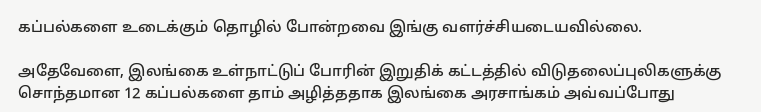கப்பல்களை உடைக்கும் தொழில் போன்றவை இங்கு வளர்ச்சியடையவில்லை.

அதேவேளை, இலங்கை உள்நாட்டுப் போரின் இறுதிக் கட்டத்தில் விடுதலைப்புலிகளுக்கு சொந்தமான 12 கப்பல்களை தாம் அழித்ததாக இலங்கை அரசாங்கம் அவ்வப்போது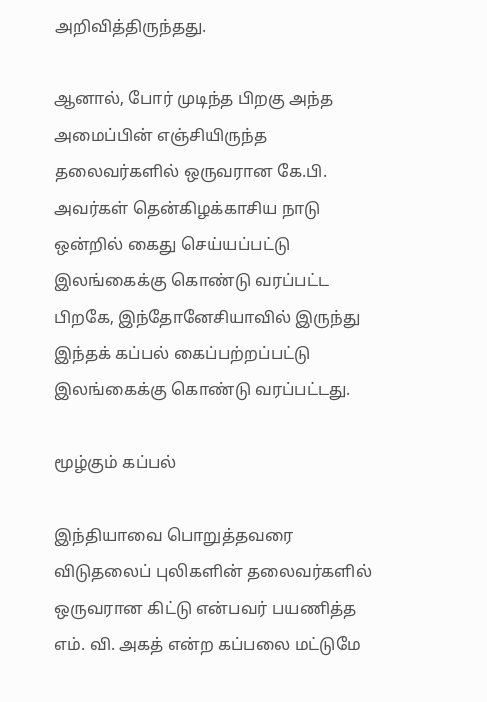அறிவித்திருந்தது.

ஆனால், போர் முடிந்த பிறகு அந்த அமைப்பின் எஞ்சியிருந்த தலைவர்களில் ஒருவரான கே.பி. அவர்கள் தென்கிழக்காசிய நாடு ஒன்றில் கைது செய்யப்பட்டு இலங்கைக்கு கொண்டு வரப்பட்ட பிறகே, இந்தோனேசியாவில் இருந்து இந்தக் கப்பல் கைப்பற்றப்பட்டு இலங்கைக்கு கொண்டு வரப்பட்டது.

மூழ்கும் கப்பல்

இந்தியாவை பொறுத்தவரை விடுதலைப் புலிகளின் தலைவர்களில் ஒருவரான கிட்டு என்பவர் பயணித்த எம். வி. அகத் என்ற கப்பலை மட்டுமே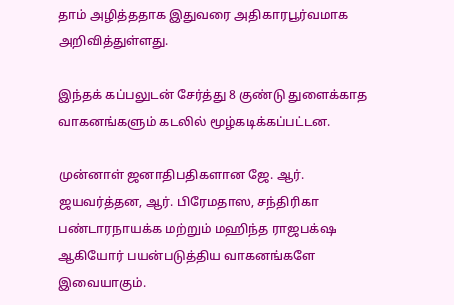தாம் அழித்ததாக இதுவரை அதிகாரபூர்வமாக அறிவித்துள்ளது.

இந்தக் கப்பலுடன் சேர்த்து 8 குண்டு துளைக்காத வாகனங்களும் கடலில் மூழ்கடிக்கப்பட்டன.

முன்னாள் ஜனாதிபதிகளான ஜே. ஆர். ஜயவர்த்தன, ஆர். பிரேமதாஸ, சந்திரிகா பண்டாரநாயக்க மற்றும் மஹிந்த ராஜபக்‌ஷ ஆகியோர் பயன்படுத்திய வாகனங்களே இவையாகும்.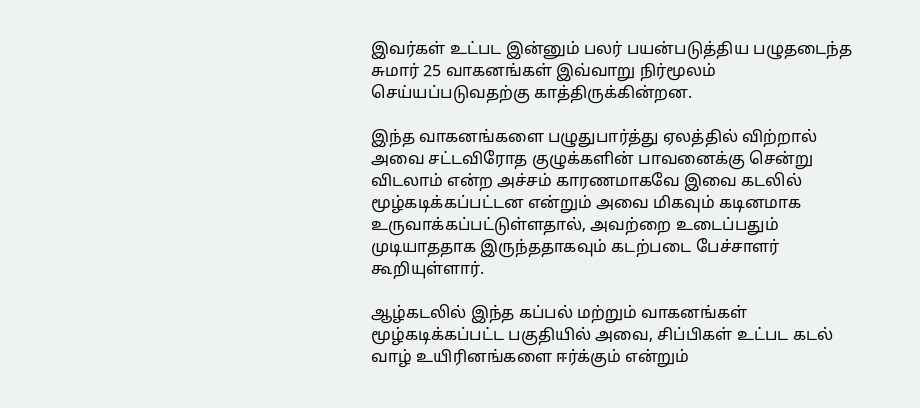இவர்கள் உட்பட இன்னும் பலர் பயன்படுத்திய பழுதடைந்த சுமார் 25 வாகனங்கள் இவ்வாறு நிர்மூலம் செய்யப்படுவதற்கு காத்திருக்கின்றன.

இந்த வாகனங்களை பழுதுபார்த்து ஏலத்தில் விற்றால் அவை சட்டவிரோத குழுக்களின் பாவனைக்கு சென்று விடலாம் என்ற அச்சம் காரணமாகவே இவை கடலில் மூழ்கடிக்கப்பட்டன என்றும் அவை மிகவும் கடினமாக உருவாக்கப்பட்டுள்ளதால், அவற்றை உடைப்பதும் முடியாததாக இருந்ததாகவும் கடற்படை பேச்சாளர் கூறியுள்ளார்.

ஆழ்கடலில் இந்த கப்பல் மற்றும் வாகனங்கள் மூழ்கடிக்கப்பட்ட பகுதியில் அவை, சிப்பிகள் உட்பட கடல் வாழ் உயிரினங்களை ஈர்க்கும் என்றும்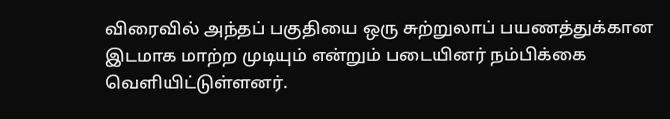விரைவில் அந்தப் பகுதியை ஒரு சுற்றுலாப் பயணத்துக்கான இடமாக மாற்ற முடியும் என்றும் படையினர் நம்பிக்கை வெளியிட்டுள்ளனர்.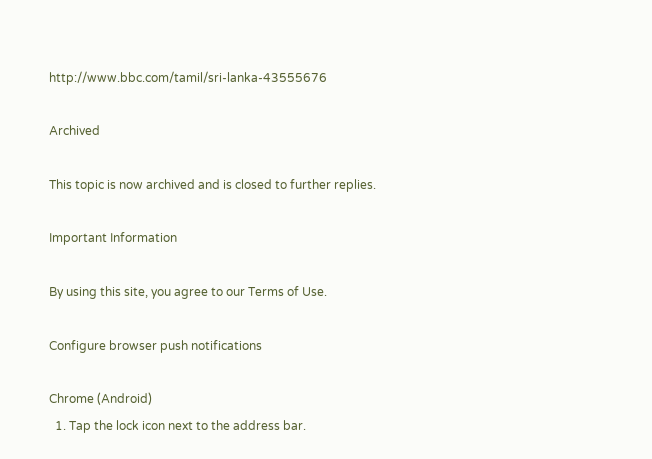http://www.bbc.com/tamil/sri-lanka-43555676

Archived

This topic is now archived and is closed to further replies.

Important Information

By using this site, you agree to our Terms of Use.

Configure browser push notifications

Chrome (Android)
  1. Tap the lock icon next to the address bar.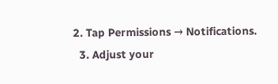2. Tap Permissions → Notifications.
  3. Adjust your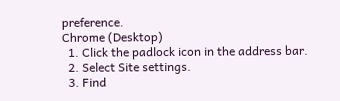preference.
Chrome (Desktop)
  1. Click the padlock icon in the address bar.
  2. Select Site settings.
  3. Find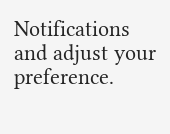Notifications and adjust your preference.